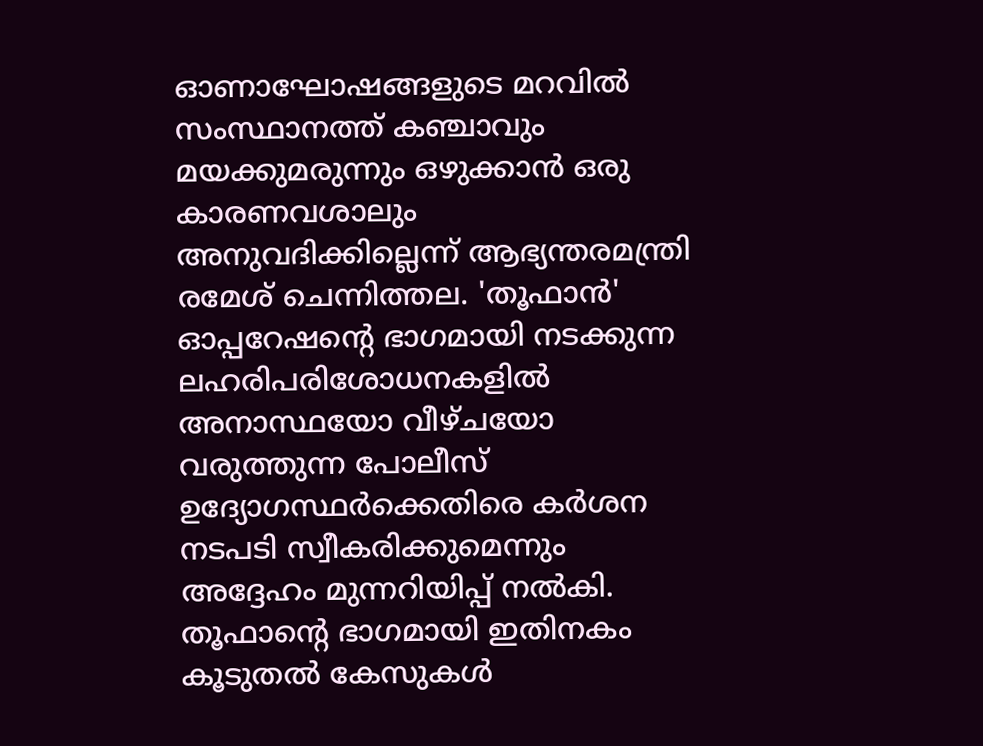ഓണാഘോഷങ്ങളുടെ മറവിൽ സംസ്ഥാനത്ത് കഞ്ചാവും മയക്കുമരുന്നും ഒഴുക്കാൻ ഒരു കാരണവശാലും അനുവദിക്കില്ലെന്ന് ആഭ്യന്തരമന്ത്രി രമേശ് ചെന്നിത്തല. 'തൂഫാൻ' ഓപ്പറേഷന്റെ ഭാഗമായി നടക്കുന്ന ലഹരിപരിശോധനകളിൽ അനാസ്ഥയോ വീഴ്ചയോ വരുത്തുന്ന പോലീസ് ഉദ്യോഗസ്ഥർക്കെതിരെ കർശന നടപടി സ്വീകരിക്കുമെന്നും അദ്ദേഹം മുന്നറിയിപ്പ് നൽകി. തൂഫാന്റെ ഭാഗമായി ഇതിനകം കൂടുതൽ കേസുകൾ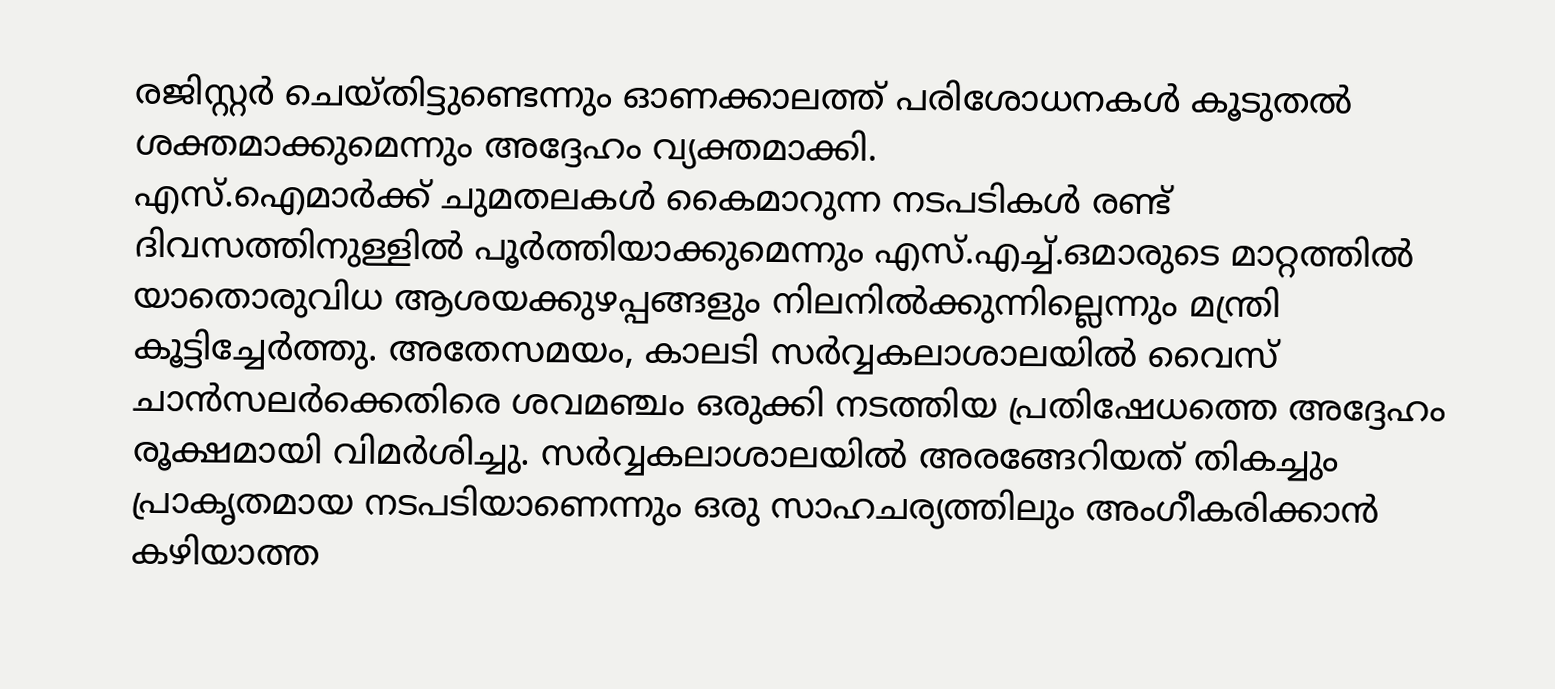രജിസ്റ്റർ ചെയ്തിട്ടുണ്ടെന്നും ഓണക്കാലത്ത് പരിശോധനകൾ കൂടുതൽ ശക്തമാക്കുമെന്നും അദ്ദേഹം വ്യക്തമാക്കി.
എസ്.ഐമാർക്ക് ചുമതലകൾ കൈമാറുന്ന നടപടികൾ രണ്ട് ദിവസത്തിനുള്ളിൽ പൂർത്തിയാക്കുമെന്നും എസ്.എച്ച്.ഒമാരുടെ മാറ്റത്തിൽ യാതൊരുവിധ ആശയക്കുഴപ്പങ്ങളും നിലനിൽക്കുന്നില്ലെന്നും മന്ത്രി കൂട്ടിച്ചേർത്തു. അതേസമയം, കാലടി സർവ്വകലാശാലയിൽ വൈസ് ചാൻസലർക്കെതിരെ ശവമഞ്ചം ഒരുക്കി നടത്തിയ പ്രതിഷേധത്തെ അദ്ദേഹം രൂക്ഷമായി വിമർശിച്ചു. സർവ്വകലാശാലയിൽ അരങ്ങേറിയത് തികച്ചും പ്രാകൃതമായ നടപടിയാണെന്നും ഒരു സാഹചര്യത്തിലും അംഗീകരിക്കാൻ കഴിയാത്ത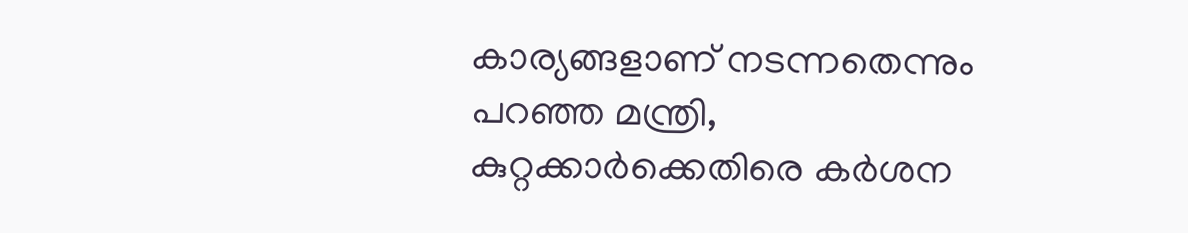കാര്യങ്ങളാണ് നടന്നതെന്നും പറഞ്ഞ മന്ത്രി, കുറ്റക്കാർക്കെതിരെ കർശന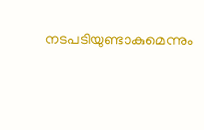നടപടിയുണ്ടാകുമെന്നും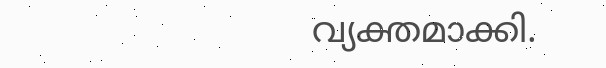വ്യക്തമാക്കി.